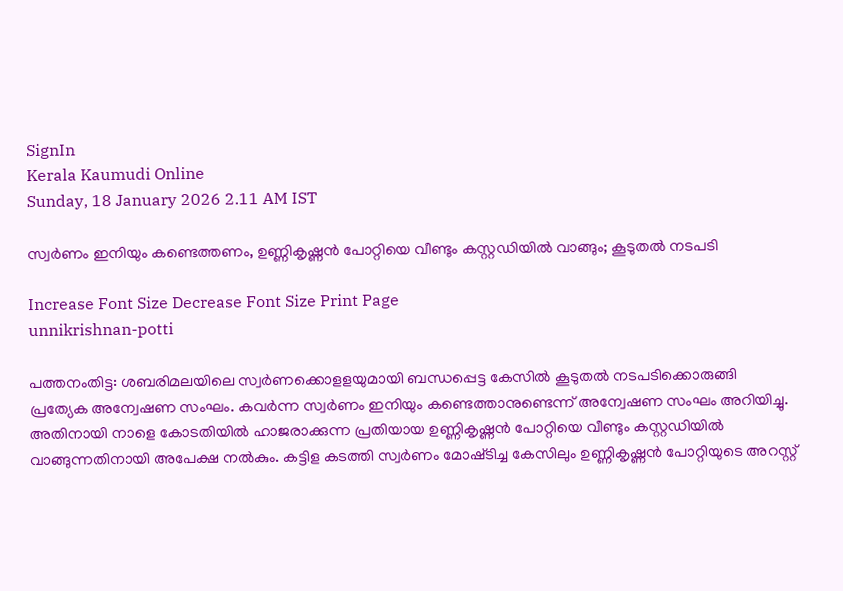SignIn
Kerala Kaumudi Online
Sunday, 18 January 2026 2.11 AM IST

സ്വർണം ഇനിയും കണ്ടെത്തണം, ഉണ്ണികൃഷ്ണൻ പോറ്റിയെ വീണ്ടും കസ്റ്റഡിയിൽ വാങ്ങും; കൂടുതൽ നടപടി

Increase Font Size Decrease Font Size Print Page
unnikrishnan-potti

പത്തനംതിട്ട: ശബരിമലയിലെ സ്വർണക്കൊളളയുമായി ബന്ധപ്പെട്ട കേസിൽ കൂടുതൽ നടപടിക്കൊരുങ്ങി പ്രത്യേക അന്വേഷണ സംഘം. കവർന്ന സ്വർണം ഇനിയും കണ്ടെത്താനുണ്ടെന്ന് അന്വേഷണ സംഘം അറിയിച്ചു. അതിനായി നാളെ കോടതിയിൽ ഹാജരാക്കുന്ന പ്രതിയായ ഉണ്ണികൃഷ്ണൻ പോറ്റിയെ വീണ്ടും കസ്റ്റഡിയിൽ വാങ്ങുന്നതിനായി അപേക്ഷ നൽകും. കട്ടിള കടത്തി സ്വർണം മോഷ്‌ടിച്ച കേസിലും ഉണ്ണികൃഷ്ണൻ പോറ്റിയുടെ അറസ്റ്റ്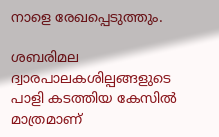നാളെ രേഖപ്പെടുത്തും.

ശബരിമല ദ്വാരപാലകശില്പങ്ങളുടെ പാളി കടത്തിയ കേസിൽ മാത്രമാണ്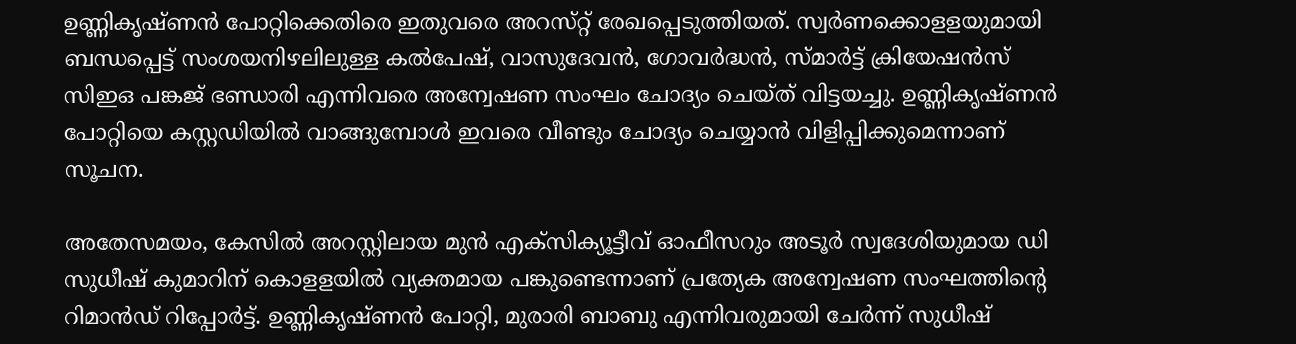ഉണ്ണികൃഷ്ണൻ പോറ്റിക്കെതിരെ ഇതുവരെ അറസ്‌റ്റ് രേഖപ്പെടുത്തിയത്. സ്വർണക്കൊളളയുമായി ബന്ധപ്പെട്ട് സംശയനിഴലിലുള്ള കൽപേഷ്, വാസുദേവൻ, ഗോവർദ്ധൻ, സ്മാർട്ട് ക്രിയേഷൻസ് സിഇഒ പങ്കജ് ഭണ്ഡാരി എന്നിവരെ അന്വേഷണ സംഘം ചോദ്യം ചെയ്ത് വിട്ടയച്ചു. ഉണ്ണികൃഷ്ണൻ പോറ്റിയെ കസ്റ്റഡിയിൽ വാങ്ങുമ്പോൾ ഇവരെ വീണ്ടും ചോദ്യം ചെയ്യാൻ വിളിപ്പിക്കുമെന്നാണ് സൂചന.

അതേസമയം, കേസിൽ അറസ്റ്റിലായ മുൻ എക്സിക്യൂട്ടീവ് ഓഫീസറും അടൂർ സ്വദേശിയുമായ ഡി സുധീഷ് കുമാറിന് കൊളളയിൽ വ്യക്തമായ പങ്കുണ്ടെന്നാണ് പ്രത്യേക അന്വേഷണ സംഘത്തിന്റെ റിമാൻഡ് റിപ്പോർട്ട്. ഉണ്ണികൃഷ്ണൻ പോറ്റി, മുരാരി ബാബു എന്നിവരുമായി ചേർന്ന് സുധീഷ്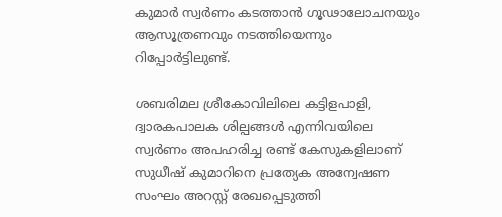കുമാർ സ്വർണം കടത്താൻ ഗൂഢാലോചനയും ആസൂത്രണവും നടത്തിയെന്നും റിപ്പോർട്ടിലുണ്ട്.

ശബരിമല ശ്രീകോവിലിലെ കട്ടിളപാളി, ദ്വാരകപാലക ശില്പങ്ങൾ എന്നിവയിലെ സ്വർണം അപഹരിച്ച രണ്ട് കേസുകളിലാണ് സുധീഷ് കുമാറിനെ പ്രത്യേക അന്വേഷണ സംഘം അറസ്റ്റ് രേഖപ്പെടുത്തി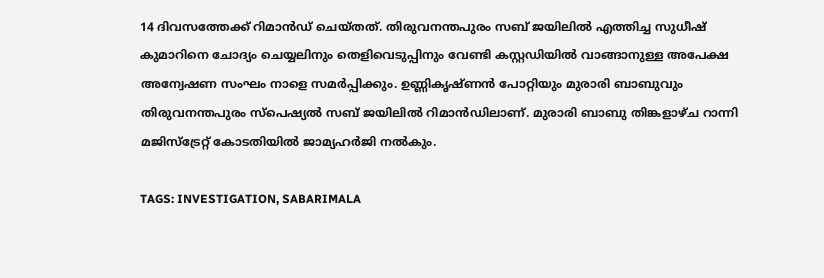14 ദിവസത്തേക്ക് റിമാൻഡ് ചെയ്തത്. തിരുവനന്തപുരം സബ് ജയിലിൽ എത്തിച്ച സുധീഷ് കുമാറിനെ ചോദ്യം ചെയ്യലിനും തെളിവെടുപ്പിനും വേണ്ടി കസ്റ്റഡിയിൽ വാങ്ങാനുള്ള അപേക്ഷ അന്വേഷണ സംഘം നാളെ സമർപ്പിക്കും. ഉണ്ണികൃഷ്ണൻ പോറ്റിയും മുരാരി ബാബുവും തിരുവനന്തപുരം സ്പെഷ്യൽ സബ് ജയിലിൽ റിമാൻഡിലാണ്. മുരാരി ബാബു തിങ്കളാഴ്ച റാന്നി മജിസ്ട്രേറ്റ് കോടതിയിൽ ജാമ്യഹർജി നൽകും.

TAGS: INVESTIGATION, SABARIMALA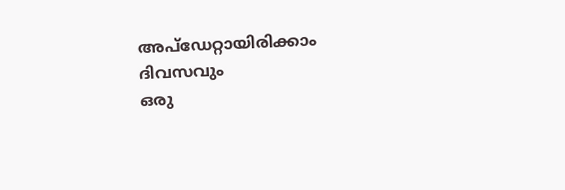അപ്ഡേറ്റായിരിക്കാം ദിവസവും
ഒരു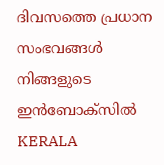ദിവസത്തെ പ്രധാന സംഭവങ്ങൾ നിങ്ങളുടെ ഇൻബോക്സിൽ
KERALA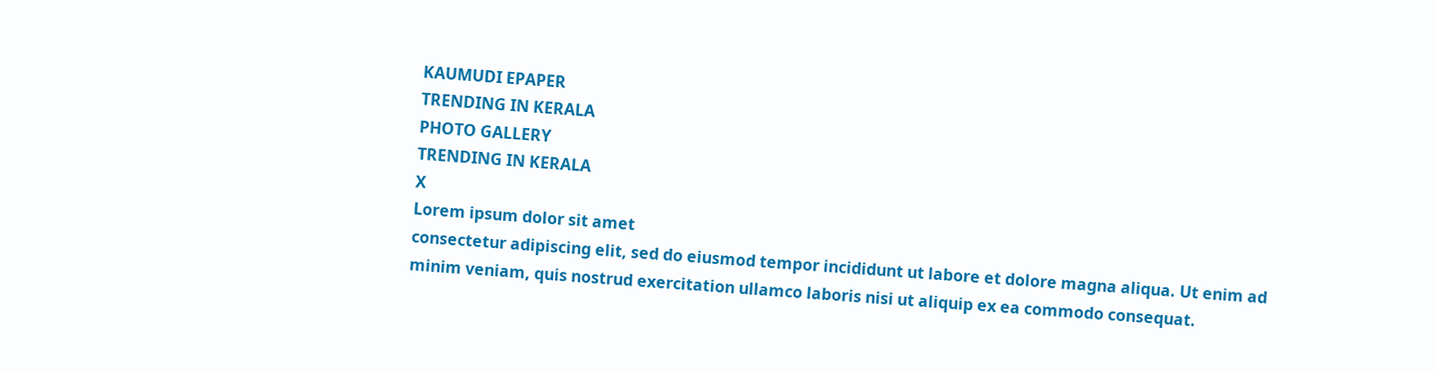KAUMUDI EPAPER
TRENDING IN KERALA
PHOTO GALLERY
TRENDING IN KERALA
X
Lorem ipsum dolor sit amet
consectetur adipiscing elit, sed do eiusmod tempor incididunt ut labore et dolore magna aliqua. Ut enim ad minim veniam, quis nostrud exercitation ullamco laboris nisi ut aliquip ex ea commodo consequat.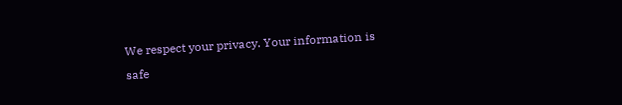We respect your privacy. Your information is safe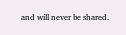and will never be shared.